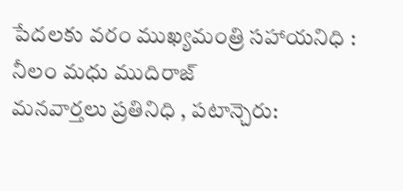పేదలకు వరం ముఖ్యమంత్రి సహాయనిధి : నీలం మధు ముదిరాజ్
మనవార్తలు ప్రతినిధి , పటాన్చెరు: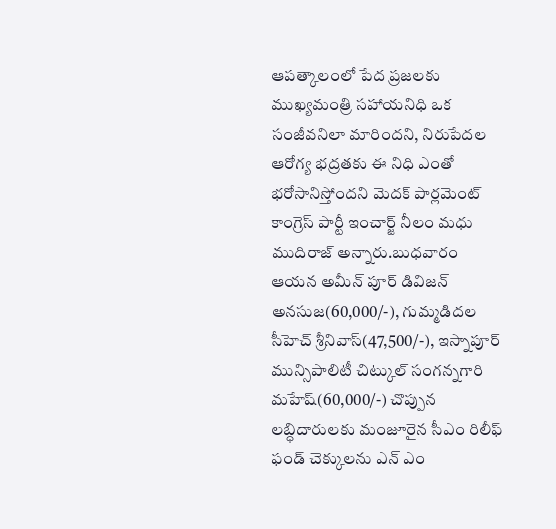ఆపత్కాలంలో పేద ప్రజలకు ముఖ్యమంత్రి సహాయనిధి ఒక సంజీవనిలా మారిందని, నిరుపేదల ఆరోగ్య భద్రతకు ఈ నిధి ఎంతో భరోసానిస్తోందని మెదక్ పార్లమెంట్ కాంగ్రెస్ పార్టీ ఇంచార్జ్ నీలం మధు ముదిరాజ్ అన్నారు.బుధవారం ఆయన అమీన్ పూర్ డివిజన్ అనసుజ(60,000/-), గుమ్మడిదల సీహెచ్ శ్రీనివాస్(47,500/-), ఇస్నాపూర్ మున్సిపాలిటీ చిట్కుల్ సంగన్నగారి మహేష్(60,000/-) చొప్పున లబ్ధిదారులకు మంజూరైన సీఎం రిలీఫ్ ఫండ్ చెక్కులను ఎన్ ఎం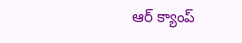ఆర్ క్యాంప్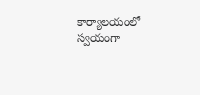కార్యాలయంలో స్వయంగా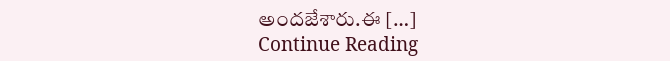అందజేశారు.ఈ […]
Continue Reading